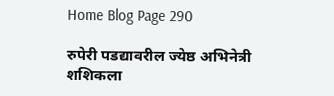Home Blog Page 290

रुपेरी पडद्यावरील ज्येष्ठ अभिनेत्री शशिकला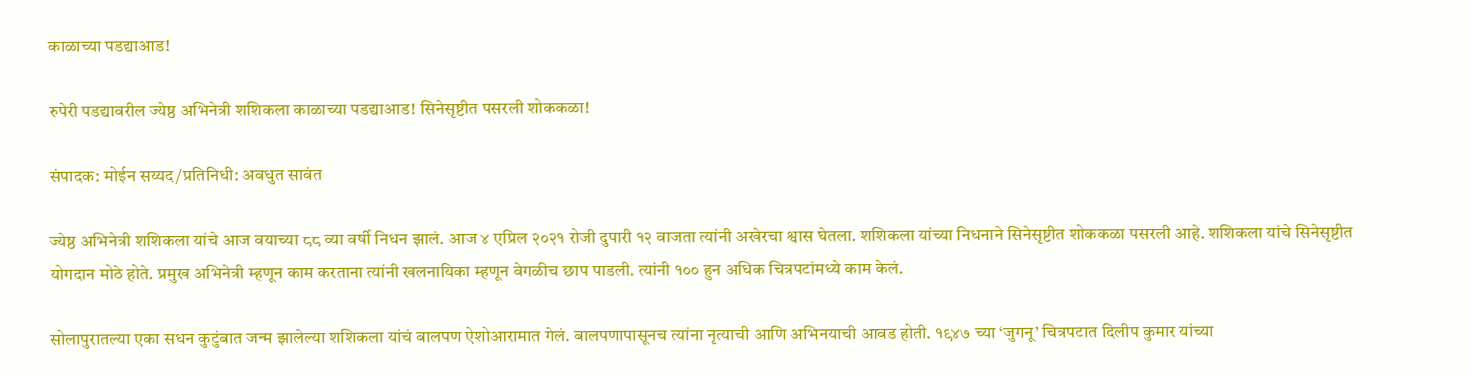काळाच्या पडद्याआड!

रुपेरी पडद्यावरील ज्येष्ठ अभिनेत्री शशिकला काळाच्या पडद्याआड! सिनेसृष्टीत पसरली शोककळा!

संपादक: मोईन सय्यद/प्रतिनिधी: अवधुत सावंत

ज्येष्ठ अभिनेत्री शशिकला यांचे आज वयाच्या ८८ व्या वर्षी निधन झालं. आज ४ एप्रिल २०२१ रोजी दुपारी १२ वाजता त्यांनी अखेरचा श्वास घेतला. शशिकला यांच्या निधनाने सिनेसृष्टीत शोककळा पसरली आहे. शशिकला यांचे सिनेसृष्टीत योगदान मोठे होते. प्रमुख अभिनेत्री म्हणून काम करताना त्यांनी खलनायिका म्हणून वेगळीच छाप पाडली. त्यांनी १०० हुन अधिक चित्रपटांमध्ये काम केलं.

सोलापुरातल्या एका सधन कुटुंबात जन्म झालेल्या शशिकला यांचं बालपण ऐशोआरामात गेलं. बालपणापासूनच त्यांना नृत्याची आणि अभिनयाची आवड होती. १९४७ च्या ‘जुगनू’ चित्रपटात दिलीप कुमार यांच्या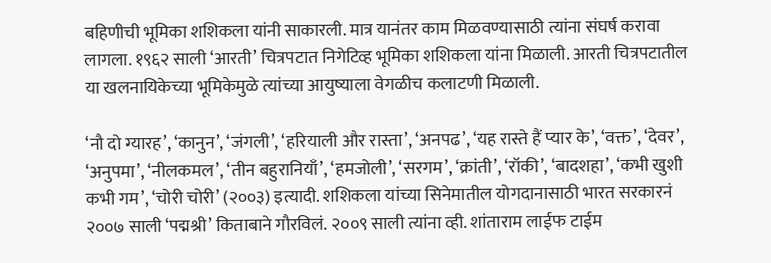बहिणीची भूमिका शशिकला यांनी साकारली. मात्र यानंतर काम मिळवण्यासाठी त्यांना संघर्ष करावा लागला. १९६२ साली ‘आरती’ चित्रपटात निगेटिव्ह भूमिका शशिकला यांना मिळाली. आरती चित्रपटातील या खलनायिकेच्या भूमिकेमुळे त्यांच्या आयुष्याला वेगळीच कलाटणी मिळाली.

‘नौ दो ग्यारह’, ‘कानुन’, ‘जंगली’, ‘हरियाली और रास्ता’, ‘अनपढ’, ‘यह रास्ते हैं प्यार के’, ‘वक्त’, ‘देवर’, ‘अनुपमा’, ‘नीलकमल’, ‘तीन बहुरानियाँ’, ‘हमजोली’, ‘सरगम’, ‘क्रांती’, ‘रॉकी’, ‘बादशहा’, ‘कभी खुशी कभी गम’, ‘चोरी चोरी’ (२००३) इत्यादी. शशिकला यांच्या सिनेमातील योगदानासाठी भारत सरकारनं २००७ साली ‘पद्मश्री’ किताबाने गौरविलं. २००९ साली त्यांना व्ही. शांताराम लाईफ टाईम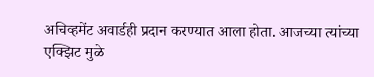अचिव्हमेंट अवार्डही प्रदान करण्यात आला होता. आजच्या त्यांच्या एक्झिट मुळे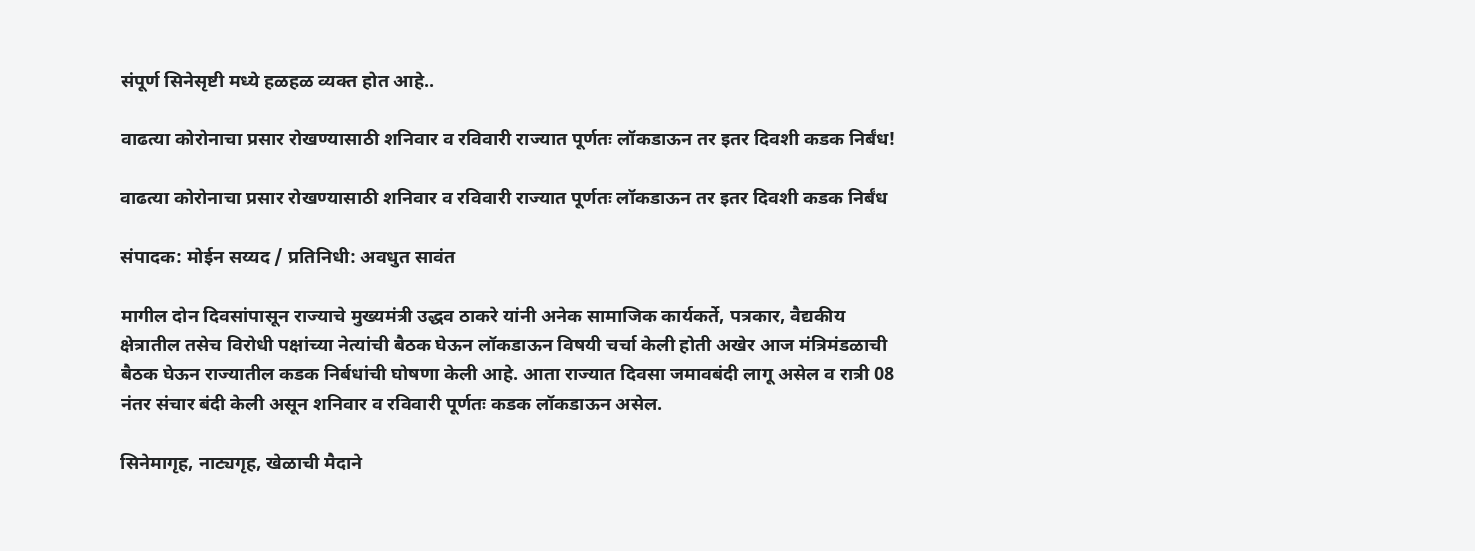संपूर्ण सिनेसृष्टी मध्ये हळहळ व्यक्त होत आहे..

वाढत्या कोरोनाचा प्रसार रोखण्यासाठी शनिवार व रविवारी राज्यात पूर्णतः लॉकडाऊन तर इतर दिवशी कडक निर्बंध!

वाढत्या कोरोनाचा प्रसार रोखण्यासाठी शनिवार व रविवारी राज्यात पूर्णतः लॉकडाऊन तर इतर दिवशी कडक निर्बंध

संपादक: मोईन सय्यद / प्रतिनिधी: अवधुत सावंत

मागील दोन दिवसांपासून राज्याचे मुख्यमंत्री उद्धव ठाकरे यांनी अनेक सामाजिक कार्यकर्ते, पत्रकार, वैद्यकीय क्षेत्रातील तसेच विरोधी पक्षांच्या नेत्यांची बैठक घेऊन लॉकडाऊन विषयी चर्चा केली होती अखेर आज मंत्रिमंडळाची बैठक घेऊन राज्यातील कडक निर्बधांची घोषणा केली आहे. आता राज्यात दिवसा जमावबंदी लागू असेल व रात्री 08 नंतर संचार बंदी केली असून शनिवार व रविवारी पूर्णतः कडक लॉकडाऊन असेल.

सिनेमागृह, नाट्यगृह, खेळाची मैदाने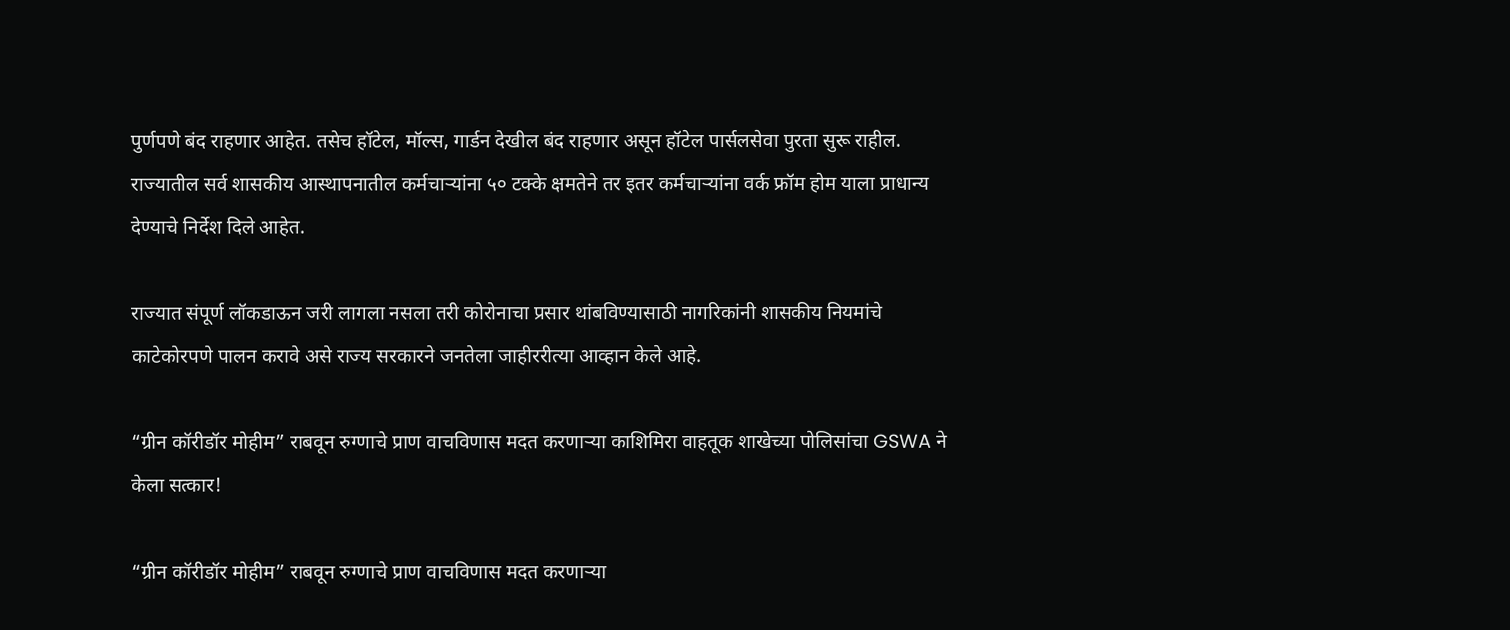पुर्णपणे बंद राहणार आहेत. तसेच हॉटेल, मॉल्स, गार्डन देखील बंद राहणार असून हॉटेल पार्सलसेवा पुरता सुरू राहील. राज्यातील सर्व शासकीय आस्थापनातील कर्मचाऱ्यांना ५० टक्के क्षमतेने तर इतर कर्मचाऱ्यांना वर्क फ्रॉम होम याला प्राधान्य देण्याचे निर्देश दिले आहेत.

राज्यात संपूर्ण लॉकडाऊन जरी लागला नसला तरी कोरोनाचा प्रसार थांबविण्यासाठी नागरिकांनी शासकीय नियमांचे काटेकोरपणे पालन करावे असे राज्य सरकारने जनतेला जाहीररीत्या आव्हान केले आहे.

“ग्रीन कॉरीडॉर मोहीम” राबवून रुग्णाचे प्राण वाचविणास मदत करणाऱ्या काशिमिरा वाहतूक शाखेच्या पोलिसांचा GSWA ने केला सत्कार!

“ग्रीन कॉरीडॉर मोहीम” राबवून रुग्णाचे प्राण वाचविणास मदत करणाऱ्या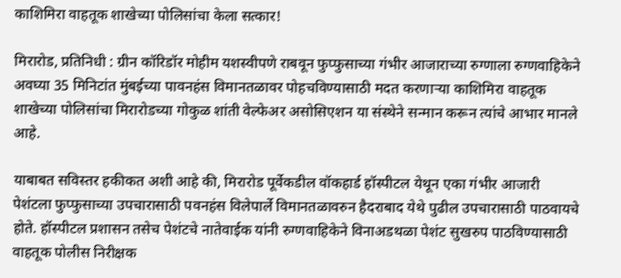काशिमिरा वाहतूक शाखेच्या पोलिसांचा केला सत्कार!

मिरारोड, प्रतिनिधी : ग्रीन कॉरिडॉर मोहीम यशस्वीपणे राबवून फुप्फुसाच्या गंभीर आजाराच्या रुग्णाला रुग्णवाहिकेने अवघ्या 35 मिनिटांत मुंबईच्या पावनहंस विमानतळावर पोहचविण्यासाठी मदत करणाऱ्या काशिमिरा वाहतूक शाखेच्या पोलिसांचा मिरारोडच्या गोकुळ शांती वेल्फेअर असोसिएशन या संस्थेने सन्मान करून त्यांचे आभार मानले आहे.

याबाबत सविस्तर हकीकत अशी आहे की, मिरारोड पूर्वेकडील वॉकहार्ड हॉस्पीटल येथून एका गंभीर आजारी पेशंटला फुप्फुसाच्या उपचारासाठी पवनहंस विलेपार्ले विमानतळावरुन हैदराबाद येथे पुढील उपचारासाठी पाठवायचे होते. हॉस्पीटल प्रशासन तसेच पेशंटचे नातेवाईक यांनी रुग्णवाहिकेने विनाअडथळा पेशंट सुखरुप पाठविण्यासाठी वाहतूक पोलीस निरीक्षक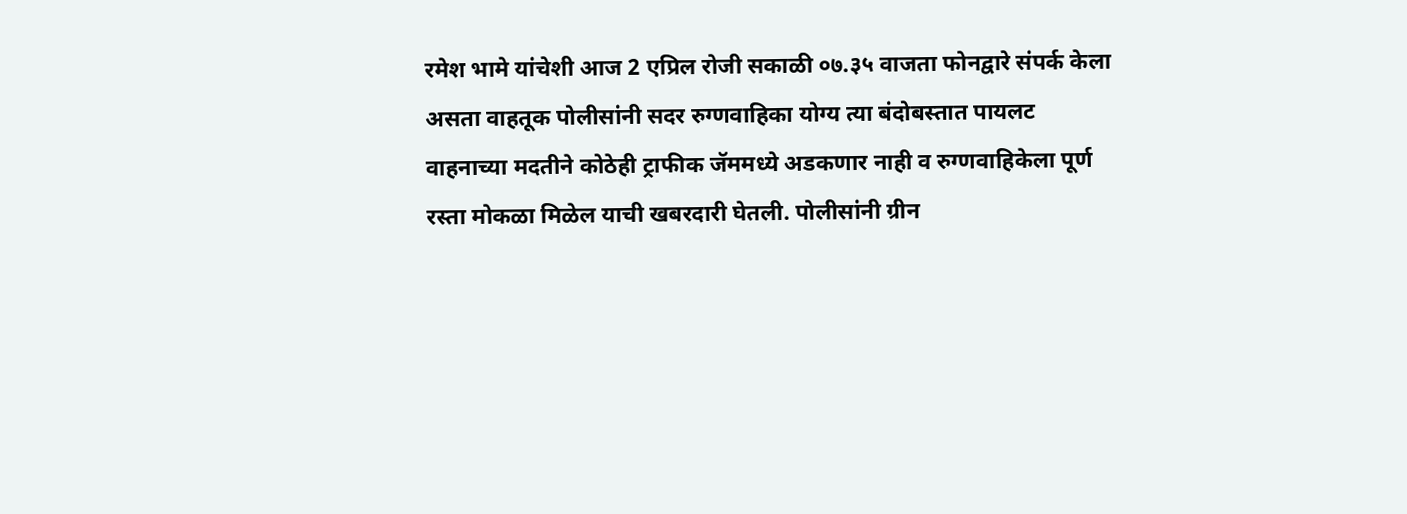रमेश भामे यांचेशी आज 2 एप्रिल रोजी सकाळी ०७.३५ वाजता फोनद्वारे संपर्क केला असता वाहतूक पोलीसांनी सदर रुग्णवाहिका योग्य त्या बंदोबस्तात पायलट वाहनाच्या मदतीने कोठेही ट्राफीक जॅममध्ये अडकणार नाही व रुग्णवाहिकेला पूर्ण रस्ता मोकळा मिळेल याची खबरदारी घेतली. पोलीसांनी ग्रीन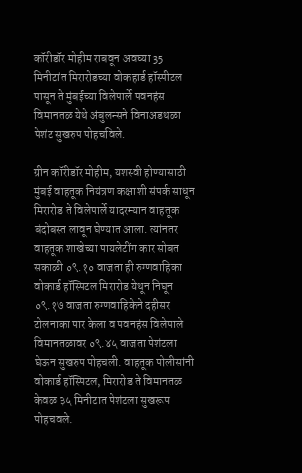कॉरीडॉर मोहीम राबवून अवघ्या 35 मिनीटांत मिरारोडच्या वोकहार्ड हॉस्पीटल पासून ते मुंबईच्या विलेपार्ले पवनहंस विमानतळ येथे अंबुलन्सने विनाअडथळा पेशंट सुखरुप पोहचविले.

ग्रीन कॉरीडॉर मोहीम, यशस्वी होण्यासाठी मुंबई वाहतूक नियंत्रण कक्षाशी संपर्क साधून मिरारोड ते विलेपार्ले यादरम्यान वाहतूक बंदोबस्त लावून घेण्यात आला. त्यांनतर वाहतूक शाखेच्या पायलेटींग कार सोबत सकाळी ०९.१० वाजता ही रुग्णवाहिका वोकार्ड हॉस्पिटल मिरारोड येथून निघून ०९.१७ वाजता रुग्णवाहिकेने दहीसर टोलनाका पार केला व पवनहंस विलेपाले विमानतळावर ०९.४५ वाजता पेशंटला घेऊन सुखरुप पोहचली. वाहतूक पोलीसांनी वोकार्ड हॉस्पिटल, मिरारोड ते विमानतळ केवळ ३५ मिनीटात पेशंटला सुखरूप पोहचवले.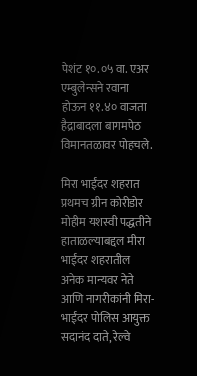पेशंट १०.०५ वा. एअर एम्बुलेन्सने रवाना होऊन ११.४० वाजता हैद्राबादला बागमपेठ विमानतळावर पोहचले.

मिरा भाईंदर शहरात प्रथमच ग्रीन कोरीडोर मोहीम यशस्वी पद्धतीने हाताळल्याबद्दल मीरा भाईंदर शहरातील अनेक मान्यवर नेते आणि नागरीकांनी मिरा-भाईंदर पोलिस आयुक्त सदानंद दाते, रेल्वे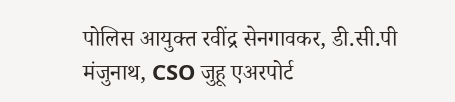पोलिस आयुक्त रवींद्र सेनगावकर, डी.सी.पी मंजुनाथ, CSO जुहू एअरपोर्ट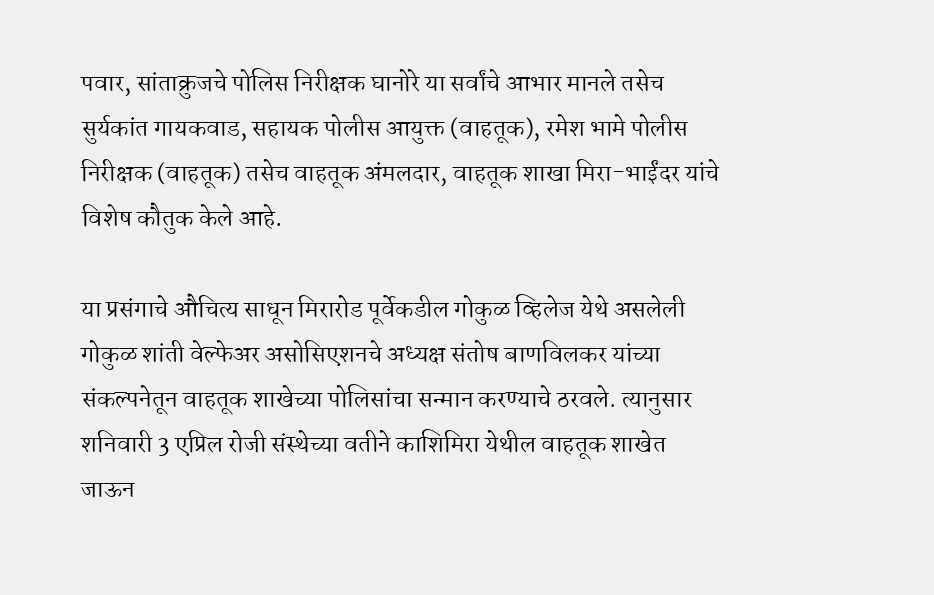पवार, सांताक्रुजचे पोलिस निरीक्षक घानोरे या सर्वांचे आभार मानले तसेच सुर्यकांत गायकवाड, सहायक पोलीस आयुक्त (वाहतूक), रमेश भामे पोलीस निरीक्षक (वाहतूक) तसेच वाहतूक अंमलदार, वाहतूक शाखा मिरा-भाईंदर यांचे विशेष कौतुक केले आहे.

या प्रसंगाचे औचित्य साधून मिरारोड पूर्वेकडील गोकुळ व्हिलेज येथे असलेली गोकुळ शांती वेल्फेअर असोसिएशनचे अध्यक्ष संतोष बाणविलकर यांच्या संकल्पनेतून वाहतूक शाखेच्या पोलिसांचा सन्मान करण्याचे ठरवले. त्यानुसार शनिवारी 3 एप्रिल रोजी संस्थेच्या वतीने काशिमिरा येथील वाहतूक शाखेत जाऊन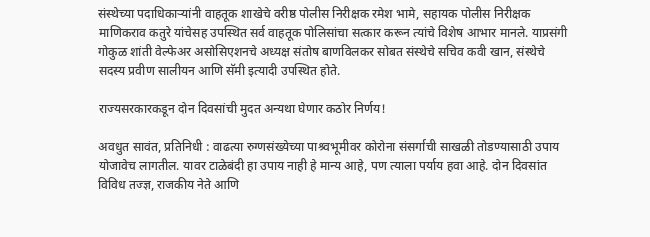संस्थेच्या पदाधिकाऱ्यांनी वाहतूक शाखेचे वरीष्ठ पोलीस निरीक्षक रमेश भामे, सहायक पोलीस निरीक्षक माणिकराव कतुरे यांचेसह उपस्थित सर्व वाहतूक पोलिसांचा सत्कार करून त्यांचे विशेष आभार मानले. याप्रसंगी गोकुळ शांती वेल्फेअर असोसिएशनचे अध्यक्ष संतोष बाणविलकर सोबत संस्थेचे सचिव कवी खान, संस्थेचे सदस्य प्रवीण सालीयन आणि सॅमी इत्यादी उपस्थित होते.

राज्यसरकारकडून दोन दिवसांची मुदत अन्यथा घेणार कठोर निर्णय!

अवधुत सावंत, प्रतिनिधी : वाढत्या रुग्णसंख्येच्या पाश्र्वभूमीवर कोरोना संसर्गाची साखळी तोडण्यासाठी उपाय योजावेच लागतील. यावर टाळेबंदी हा उपाय नाही हे मान्य आहे, पण त्याला पर्याय हवा आहे. दोन दिवसांत विविध तज्ज्ञ, राजकीय नेते आणि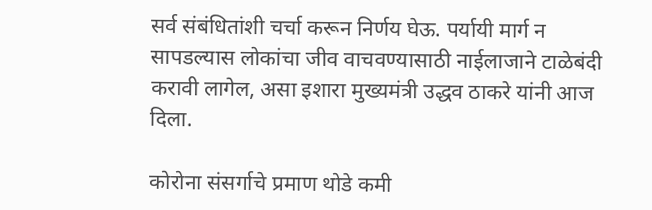सर्व संबंधितांशी चर्चा करून निर्णय घेऊ. पर्यायी मार्ग न सापडल्यास लोकांचा जीव वाचवण्यासाठी नाईलाजाने टाळेबंदी करावी लागेल, असा इशारा मुख्यमंत्री उद्धव ठाकरे यांनी आज दिला.

कोरोना संसर्गाचे प्रमाण थोडे कमी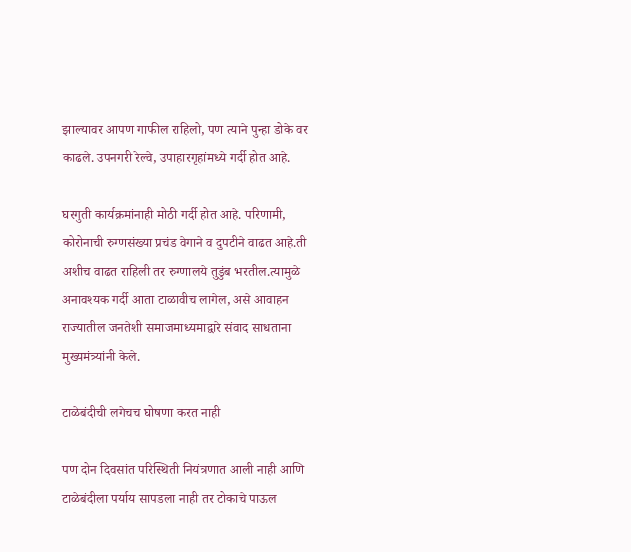झाल्यावर आपण गाफील राहिलो, पण त्याने पुन्हा डोके वर काढले. उपनगरी रेल्वे, उपाहारगृहांमध्ये गर्दी होत आहे.

घरगुती कार्यक्रमांनाही मोठी गर्दी होत आहे. परिणामी, कोरोनाची रुग्णसंख्या प्रचंड वेगाने व दुपटीने वाढत आहे.ती अशीच वाढत राहिली तर रुग्णालये तुडुंब भरतील.त्यामुळे अनावश्यक गर्दी आता टाळावीच लागेल, असे आवाहन राज्यातील जनतेशी समाजमाध्यमाद्वारे संवाद साधताना मुख्यमंत्र्यांनी केले.

टाळेबंदीची लगेचच घोषणा करत नाही

पण दोन दिवसांत परिस्थिती नियंत्रणात आली नाही आणि टाळेबंदीला पर्याय सापडला नाही तर टोकाचे पाऊल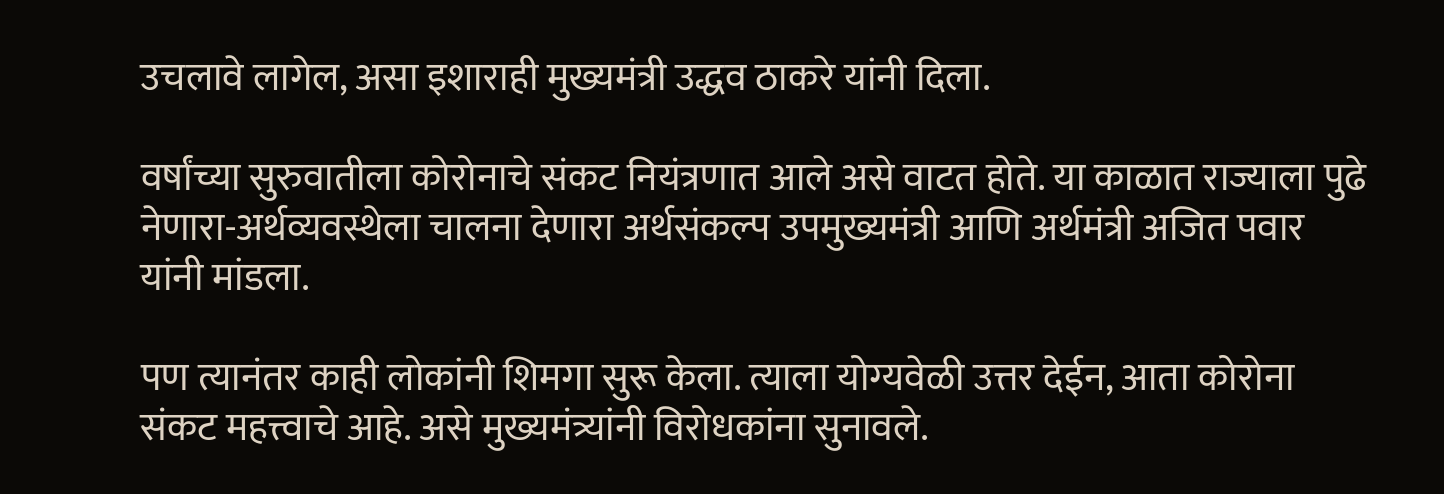उचलावे लागेल, असा इशाराही मुख्यमंत्री उद्धव ठाकरे यांनी दिला.

वर्षांच्या सुरुवातीला कोरोनाचे संकट नियंत्रणात आले असे वाटत होते. या काळात राज्याला पुढे नेणारा-अर्थव्यवस्थेला चालना देणारा अर्थसंकल्प उपमुख्यमंत्री आणि अर्थमंत्री अजित पवार यांनी मांडला.

पण त्यानंतर काही लोकांनी शिमगा सुरू केला. त्याला योग्यवेळी उत्तर देईन, आता कोरोना संकट महत्त्वाचे आहे. असे मुख्यमंत्र्यांनी विरोधकांना सुनावले.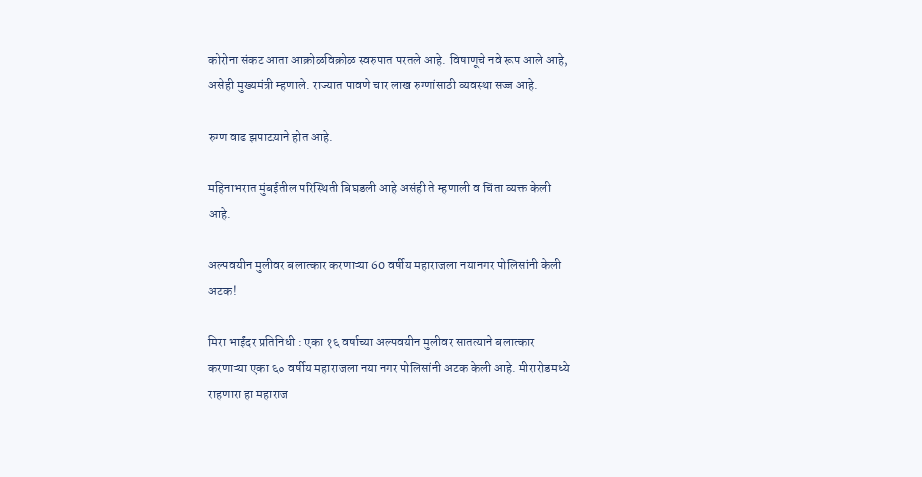कोरोना संकट आता आक्रोळविक्रोळ स्वरुपात परतले आहे. विषाणूचे नवे रूप आले आहे, असेही मुख्यमंत्री म्हणाले. राज्यात पावणे चार लाख रुग्णांसाठी व्यवस्था सज्ज आहे.

रुग्ण वाढ झपाटय़ाने होत आहे.

महिनाभरात मुंबईतील परिस्थिती बिघडली आहे असंही ते म्हणाली व चिंता व्यक्त केली आहे.

अल्पवयीन मुलीवर बलात्कार करणाऱ्या 60 वर्षीय महाराजला नयानगर पोलिसांनी केली अटक!

मिरा भाईंदर प्रतिनिधी : एका १६ वर्षाच्या अल्पवयीन मुलीवर सातत्याने बलात्कार करणाऱ्या एका ६० वर्षीय महाराजला नया नगर पोलिसांनी अटक केली आहे. मीरारोडमध्ये राहणारा हा महाराज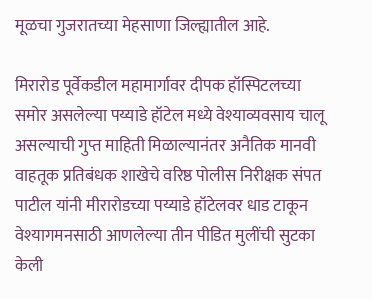मूळचा गुजरातच्या मेहसाणा जिल्ह्यातील आहे.

मिरारोड पूर्वेकडील महामार्गावर दीपक हॉस्पिटलच्या समोर असलेल्या पय्याडे हॉटेल मध्ये वेश्याव्यवसाय चालू असल्याची गुप्त माहिती मिळाल्यानंतर अनैतिक मानवी वाहतूक प्रतिबंधक शाखेचे वरिष्ठ पोलीस निरीक्षक संपत पाटील यांनी मीरारोडच्या पय्याडे हॉटेलवर धाड टाकून वेश्यागमनसाठी आणलेल्या तीन पीडित मुलींची सुटका केली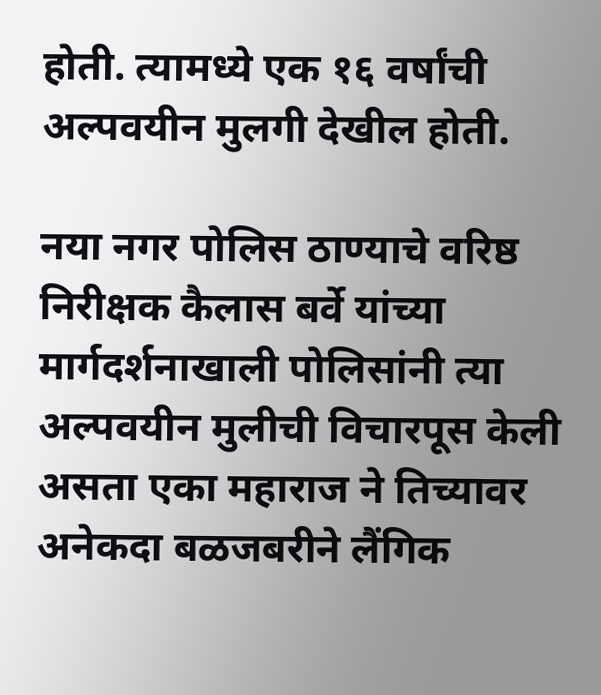होती. त्यामध्ये एक १६ वर्षांची अल्पवयीन मुलगी देखील होती.

नया नगर पोलिस ठाण्याचे वरिष्ठ निरीक्षक कैलास बर्वे यांच्या मार्गदर्शनाखाली पोलिसांनी त्या अल्पवयीन मुलीची विचारपूस केली असता एका महाराज ने तिच्यावर अनेकदा बळजबरीने लैंगिक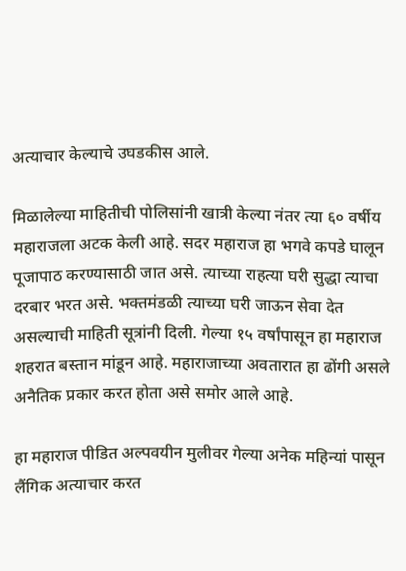अत्याचार केल्याचे उघडकीस आले.

मिळालेल्या माहितीची पोलिसांनी खात्री केल्या नंतर त्या ६० वर्षीय महाराजला अटक केली आहे. सदर महाराज हा भगवे कपडे घालून पूजापाठ करण्यासाठी जात असे. त्याच्या राहत्या घरी सुद्धा त्याचा दरबार भरत असे. भक्तमंडळी त्याच्या घरी जाऊन सेवा देत असल्याची माहिती सूत्रांनी दिली. गेल्या १५ वर्षांपासून हा महाराज शहरात बस्तान मांडून आहे. महाराजाच्या अवतारात हा ढोंगी असले अनैतिक प्रकार करत होता असे समोर आले आहे.

हा महाराज पीडित अल्पवयीन मुलीवर गेल्या अनेक महिन्यां पासून लैंगिक अत्याचार करत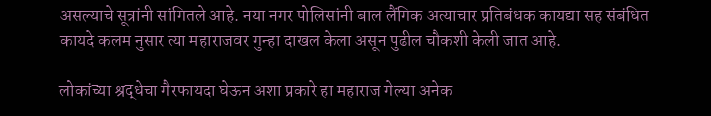असल्याचे सूत्रांनी सांगितले आहे. नया नगर पोलिसांनी बाल लैंगिक अत्याचार प्रतिबंधक कायद्या सह संबंधित कायदे कलम नुसार त्या महाराजवर गुन्हा दाखल केला असून पुढील चौकशी केली जात आहे.

लोकांच्या श्रद्धेचा गैरफायदा घेऊन अशा प्रकारे हा महाराज गेल्या अनेक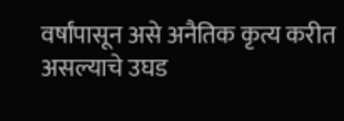वर्षांपासून असे अनैतिक कृत्य करीत असल्याचे उघड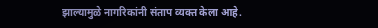झाल्यामुळे नागरिकांनी संताप व्यक्त केला आहे.